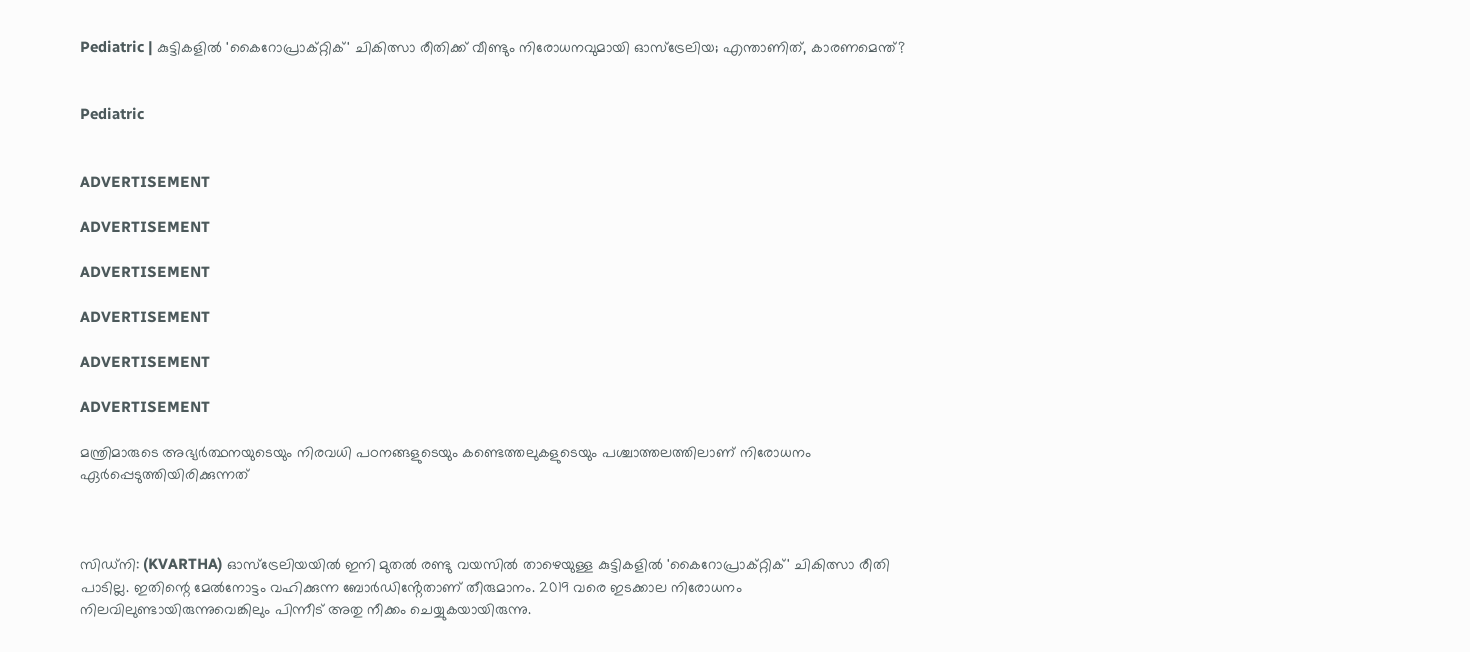Pediatric | കുട്ടികളിൽ 'കൈറോപ്രാക്റ്റിക്' ചികിത്സാ രീതിക്ക് വീണ്ടും നിരോധനവുമായി ഓസ്‌ട്രേലിയ; എന്താണിത്, കാരണമെന്ത്?


Pediatric


ADVERTISEMENT

ADVERTISEMENT

ADVERTISEMENT

ADVERTISEMENT

ADVERTISEMENT

ADVERTISEMENT

മന്ത്രിമാരുടെ അഭ്യർത്ഥനയുടെയും നിരവധി പഠനങ്ങളുടെയും കണ്ടെത്തലുകളുടെയും പശ്ചാത്തലത്തിലാണ് നിരോധനം ഏർപ്പെടുത്തിയിരിക്കുന്നത്



സിഡ്‌നി: (KVARTHA) ഓസ്‌ട്രേലിയയിൽ ഇനി മുതൽ രണ്ടു വയസിൽ താഴെയുള്ള കുട്ടികളിൽ 'കൈറോപ്രാക്റ്റിക്' ചികിത്സാ രീതി പാടില്ല. ഇതിന്റെ മേൽനോട്ടം വഹിക്കുന്ന ബോർഡിൻ്റേതാണ് തീരുമാനം. 2019 വരെ ഇടക്കാല നിരോധനം നിലവിലുണ്ടായിരുന്നുവെങ്കിലും പിന്നീട് അതു നീക്കം ചെയ്യുകയായിരുന്നു.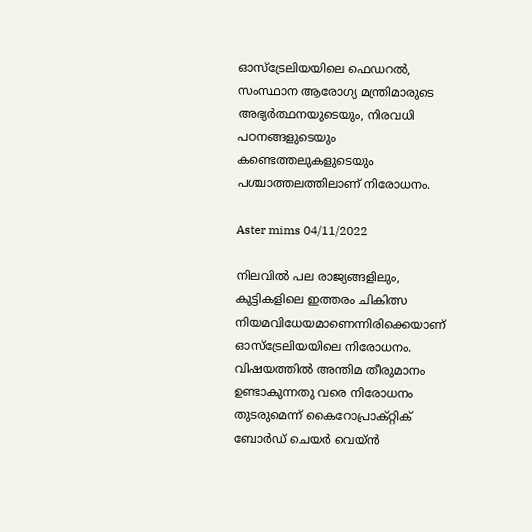ഓസ്‌ട്രേലിയയിലെ ഫെഡറൽ, സംസ്ഥാന ആരോഗ്യ മന്ത്രിമാരുടെ അഭ്യർത്ഥനയുടെയും, നിരവധി പഠനങ്ങളുടെയും കണ്ടെത്തലുകളുടെയും പശ്ചാത്തലത്തിലാണ് നിരോധനം.

Aster mims 04/11/2022

നിലവിൽ പല രാജ്യങ്ങളിലും, കുട്ടികളിലെ ഇത്തരം ചികിത്സ നിയമവിധേയമാണെന്നിരിക്കെയാണ് ഓസ്‌ട്രേലിയയിലെ നിരോധനം. വിഷയത്തിൽ അന്തിമ തീരുമാനം ഉണ്ടാകുന്നതു വരെ നിരോധനം തുടരുമെന്ന് കൈറോപ്രാക്റ്റിക് ബോർഡ് ചെയർ വെയ്ൻ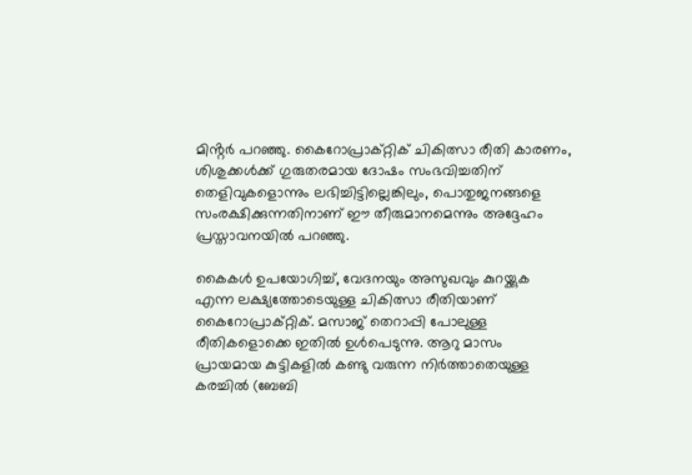മിൻ്റർ പറഞ്ഞു. കൈറോപ്രാക്‌റ്റിക് ചികിത്സാ രീതി കാരണം, ശിശുക്കൾക്ക് ഗുരുതരമായ ദോഷം സംഭവിച്ചതിന് തെളിവുകളൊന്നും ലഭിച്ചിട്ടില്ലെങ്കിലും, പൊതുജനങ്ങളെ സംരക്ഷിക്കുന്നതിനാണ് ഈ തീരുമാനമെന്നും അദ്ദേഹം പ്രസ്താവനയിൽ പറഞ്ഞു.

കൈകൾ ഉപയോഗിച്ച്, വേദനയും അസുഖവും കുറയ്ക്കുക എന്ന ലക്ഷ്യത്തോടെയുള്ള ചികിത്സാ രീതിയാണ് കൈറോപ്രാക്റ്റിക്. മസാജ് തെറാപ്പി പോലുള്ള രീതികളൊക്കെ ഇതിൽ ഉൾപെടുന്നു. ആറു മാസം പ്രായമായ കുട്ടികളിൽ കണ്ടു വരുന്ന നിർത്താതെയുള്ള കരച്ചിൽ (ബേബി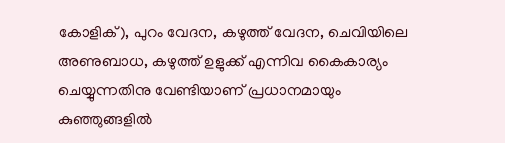കോളിക്), പുറം വേദന, കഴുത്ത് വേദന, ചെവിയിലെ അണുബാധ, കഴുത്ത് ഉളുക്ക് എന്നിവ കൈകാര്യം ചെയ്യുന്നതിനു വേണ്ടിയാണ് പ്രധാനമായും കുഞ്ഞുങ്ങളിൽ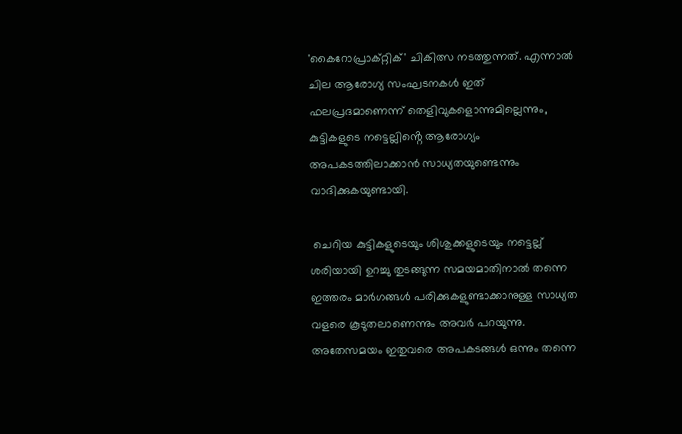'കൈറോപ്രാക്റ്റിക്' ചികിത്സ നടത്തുന്നത്. എന്നാൽ ചില ആരോഗ്യ സംഘടനകൾ ഇത് ഫലപ്രദമാണെന്ന് തെളിവുകളൊന്നുമില്ലെന്നും, കുട്ടികളുടെ നട്ടെല്ലിൻ്റെ ആരോഗ്യം അപകടത്തിലാക്കാൻ സാധ്യതയുണ്ടെന്നും വാദിക്കുകയുണ്ടായി.

 ചെറിയ കുട്ടികളുടെയും ശിശുക്കളുടെയും നട്ടെല്ല് ശരിയായി ഉറച്ചു തുടങ്ങുന്ന സമയമാതിനാൽ തന്നെ ഇത്തരം മാർഗങ്ങൾ പരിക്കുകളുണ്ടാക്കാനുള്ള സാധ്യത വളരെ കൂടുതലാണെന്നും അവർ പറയുന്നു. അതേസമയം ഇതുവരെ അപകടങ്ങൾ ഒന്നും തന്നെ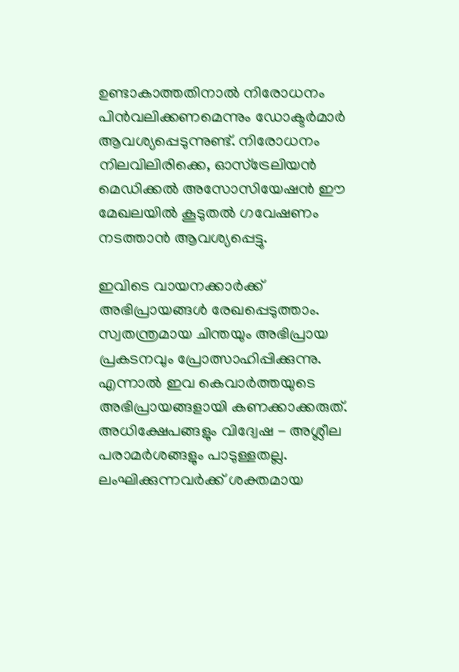ഉണ്ടാകാത്തതിനാൽ നിരോധനം പിൻവലിക്കണമെന്നും ഡോക്ടർമാ‌ർ ആവശ്യപ്പെടുന്നുണ്ട്. നിരോധനം നിലവിലിരിക്കെ, ഓസ്‌ട്രേലിയൻ മെഡിക്കൽ അസോസിയേഷൻ ഈ മേഖലയിൽ കൂടുതൽ ഗവേഷണം നടത്താൻ ആവശ്യപ്പെട്ടു.

ഇവിടെ വായനക്കാർക്ക് അഭിപ്രായങ്ങൾ രേഖപ്പെടുത്താം. സ്വതന്ത്രമായ ചിന്തയും അഭിപ്രായ പ്രകടനവും പ്രോത്സാഹിപ്പിക്കുന്നു. എന്നാൽ ഇവ കെവാർത്തയുടെ അഭിപ്രായങ്ങളായി കണക്കാക്കരുത്. അധിക്ഷേപങ്ങളും വിദ്വേഷ - അശ്ലീല പരാമർശങ്ങളും പാടുള്ളതല്ല. ലംഘിക്കുന്നവർക്ക് ശക്തമായ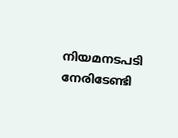നിയമനടപടി നേരിടേണ്ടി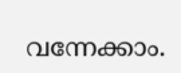വന്നേക്കാം.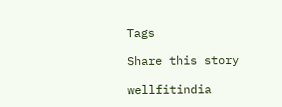Tags

Share this story

wellfitindia